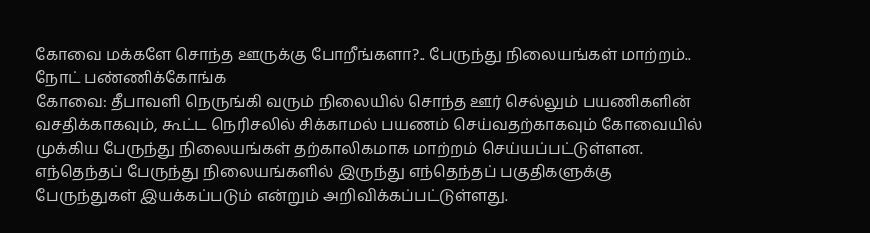கோவை மக்களே சொந்த ஊருக்கு போறீங்களா?.. பேருந்து நிலையங்கள் மாற்றம்.. நோட் பண்ணிக்கோங்க
கோவை: தீபாவளி நெருங்கி வரும் நிலையில் சொந்த ஊர் செல்லும் பயணிகளின் வசதிக்காகவும், கூட்ட நெரிசலில் சிக்காமல் பயணம் செய்வதற்காகவும் கோவையில் முக்கிய பேருந்து நிலையங்கள் தற்காலிகமாக மாற்றம் செய்யப்பட்டுள்ளன. எந்தெந்தப் பேருந்து நிலையங்களில் இருந்து எந்தெந்தப் பகுதிகளுக்கு பேருந்துகள் இயக்கப்படும் என்றும் அறிவிக்கப்பட்டுள்ளது.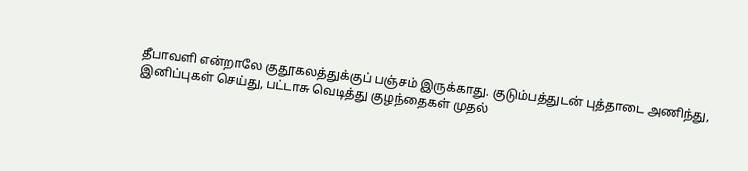தீபாவளி என்றாலே குதூகலத்துக்குப் பஞ்சம் இருக்காது. குடும்பத்துடன் புத்தாடை அணிந்து, இனிப்புகள் செய்து, பட்டாசு வெடித்து குழந்தைகள் முதல்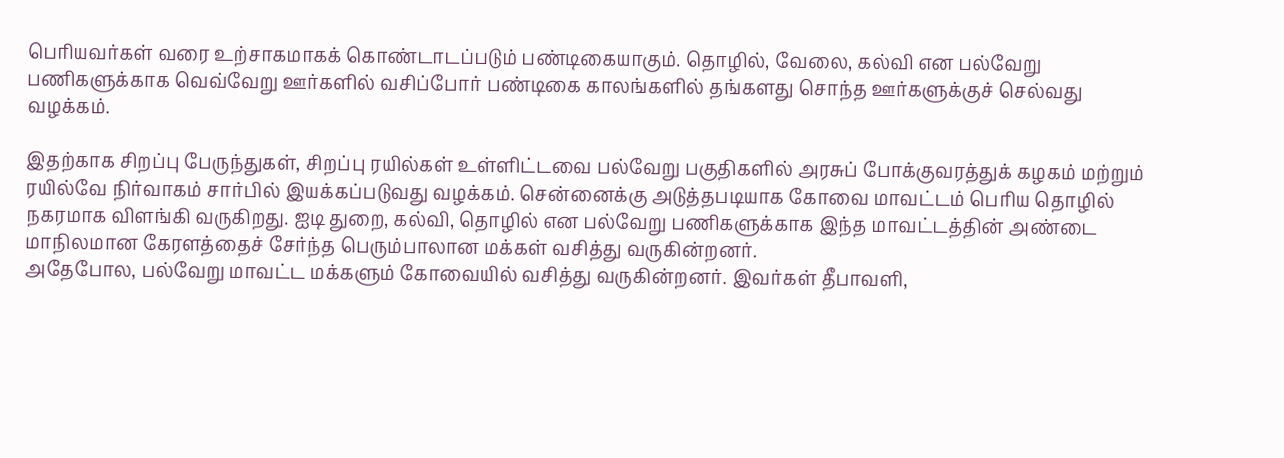பெரியவர்கள் வரை உற்சாகமாகக் கொண்டாடப்படும் பண்டிகையாகும். தொழில், வேலை, கல்வி என பல்வேறு பணிகளுக்காக வெவ்வேறு ஊர்களில் வசிப்போர் பண்டிகை காலங்களில் தங்களது சொந்த ஊர்களுக்குச் செல்வது வழக்கம்.

இதற்காக சிறப்பு பேருந்துகள், சிறப்பு ரயில்கள் உள்ளிட்டவை பல்வேறு பகுதிகளில் அரசுப் போக்குவரத்துக் கழகம் மற்றும் ரயில்வே நிர்வாகம் சார்பில் இயக்கப்படுவது வழக்கம். சென்னைக்கு அடுத்தபடியாக கோவை மாவட்டம் பெரிய தொழில் நகரமாக விளங்கி வருகிறது. ஐடி துறை, கல்வி, தொழில் என பல்வேறு பணிகளுக்காக இந்த மாவட்டத்தின் அண்டை மாநிலமான கேரளத்தைச் சேர்ந்த பெரும்பாலான மக்கள் வசித்து வருகின்றனர்.
அதேபோல, பல்வேறு மாவட்ட மக்களும் கோவையில் வசித்து வருகின்றனர். இவர்கள் தீபாவளி,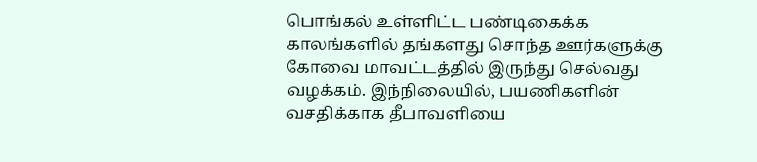பொங்கல் உள்ளிட்ட பண்டிகைக்க காலங்களில் தங்களது சொந்த ஊர்களுக்கு கோவை மாவட்டத்தில் இருந்து செல்வது வழக்கம். இந்நிலையில், பயணிகளின் வசதிக்காக தீபாவளியை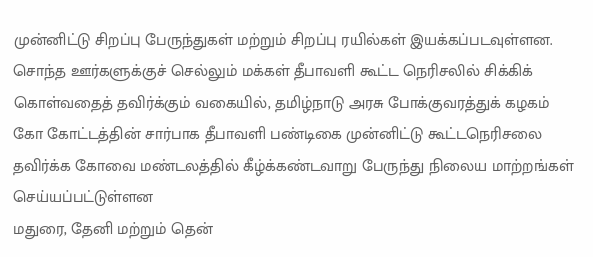முன்னிட்டு சிறப்பு பேருந்துகள் மற்றும் சிறப்பு ரயில்கள் இயக்கப்படவுள்ளன.
சொந்த ஊர்களுக்குச் செல்லும் மக்கள் தீபாவளி கூட்ட நெரிசலில் சிக்கிக் கொள்வதைத் தவிர்க்கும் வகையில், தமிழ்நாடு அரசு போக்குவரத்துக் கழகம் கோ கோட்டத்தின் சார்பாக தீபாவளி பண்டிகை முன்னிட்டு கூட்டநெரிசலை தவிர்க்க கோவை மண்டலத்தில் கீழ்க்கண்டவாறு பேருந்து நிலைய மாற்றங்கள் செய்யப்பட்டுள்ளன
மதுரை, தேனி மற்றும் தென்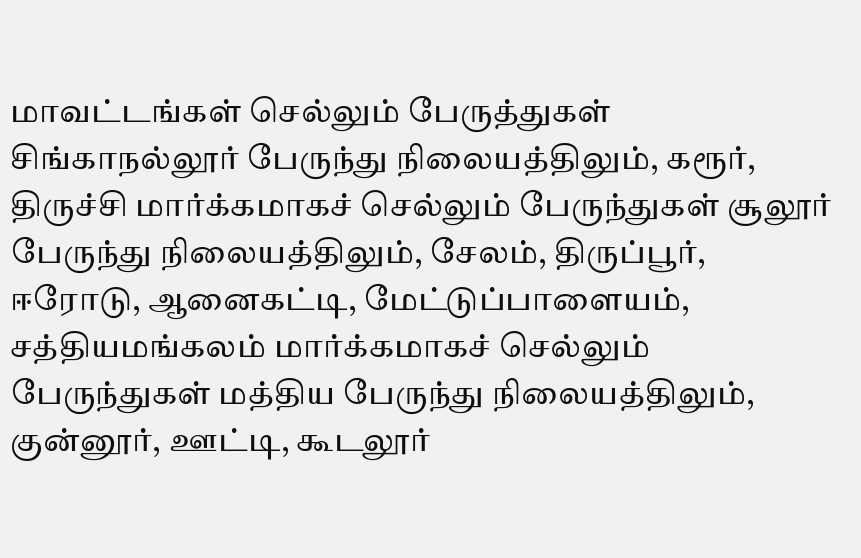மாவட்டங்கள் செல்லும் பேருத்துகள் சிங்காநல்லூர் பேருந்து நிலையத்திலும், கரூர், திருச்சி மார்க்கமாகச் செல்லும் பேருந்துகள் சூலூர் பேருந்து நிலையத்திலும், சேலம், திருப்பூர், ஈரோடு, ஆனைகட்டி, மேட்டுப்பாளையம், சத்தியமங்கலம் மார்க்கமாகச் செல்லும் பேருந்துகள் மத்திய பேருந்து நிலையத்திலும், குன்னூர், ஊட்டி, கூடலூர்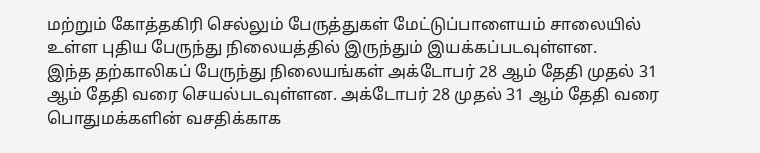மற்றும் கோத்தகிரி செல்லும் பேருத்துகள் மேட்டுப்பாளையம் சாலையில் உள்ள புதிய பேருந்து நிலையத்தில் இருந்தும் இயக்கப்படவுள்ளன.
இந்த தற்காலிகப் பேருந்து நிலையங்கள் அக்டோபர் 28 ஆம் தேதி முதல் 31 ஆம் தேதி வரை செயல்படவுள்ளன. அக்டோபர் 28 முதல் 31 ஆம் தேதி வரை பொதுமக்களின் வசதிக்காக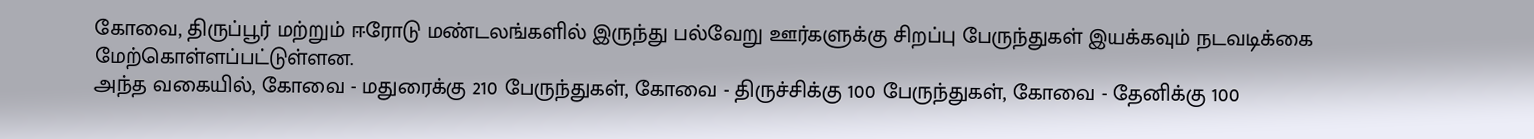கோவை, திருப்பூர் மற்றும் ஈரோடு மண்டலங்களில் இருந்து பல்வேறு ஊர்களுக்கு சிறப்பு பேருந்துகள் இயக்கவும் நடவடிக்கை மேற்கொள்ளப்பட்டுள்ளன.
அந்த வகையில், கோவை - மதுரைக்கு 210 பேருந்துகள், கோவை - திருச்சிக்கு 100 பேருந்துகள், கோவை - தேனிக்கு 100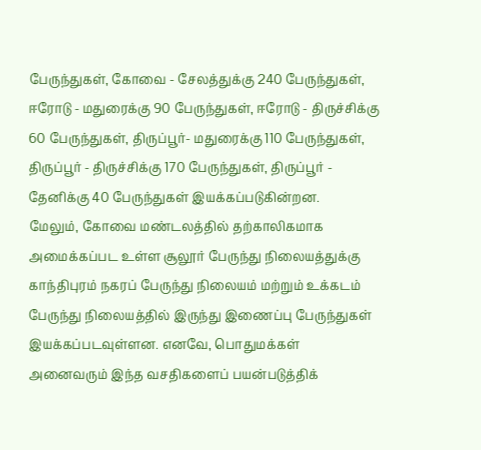பேருந்துகள், கோவை - சேலத்துக்கு 240 பேருந்துகள், ஈரோடு - மதுரைக்கு 90 பேருந்துகள், ஈரோடு - திருச்சிக்கு 60 பேருந்துகள், திருப்பூர்- மதுரைக்கு 110 பேருந்துகள், திருப்பூர் - திருச்சிக்கு 170 பேருந்துகள், திருப்பூர் - தேனிக்கு 40 பேருந்துகள் இயக்கப்படுகின்றன.
மேலும், கோவை மண்டலத்தில் தற்காலிகமாக அமைக்கப்பட உள்ள சூலூர் பேருந்து நிலையத்துக்கு காந்திபுரம் நகரப் பேருந்து நிலையம் மற்றும் உக்கடம் பேருந்து நிலையத்தில் இருந்து இணைப்பு பேருந்துகள் இயக்கப்படவுள்ளன. எனவே, பொதுமக்கள் அனைவரும் இந்த வசதிகளைப் பயன்படுத்திக்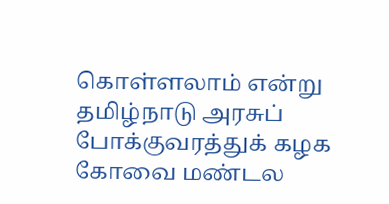கொள்ளலாம் என்று தமிழ்நாடு அரசுப் போக்குவரத்துக் கழக கோவை மண்டல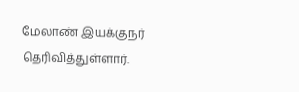மேலாண் இயக்குநர் தெரிவித்துள்ளார்.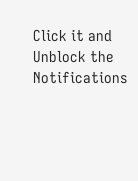Click it and Unblock the Notifications